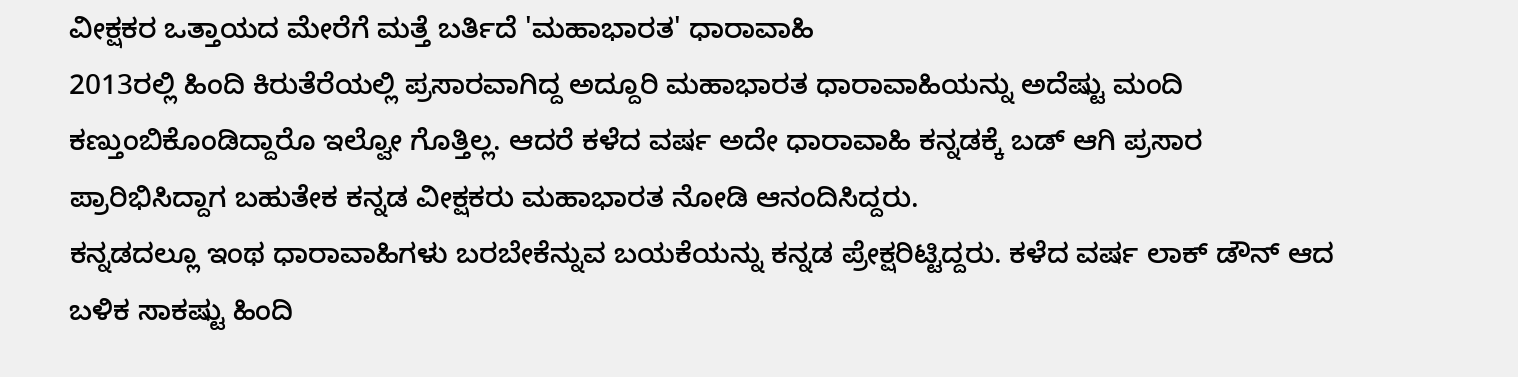ವೀಕ್ಷಕರ ಒತ್ತಾಯದ ಮೇರೆಗೆ ಮತ್ತೆ ಬರ್ತಿದೆ 'ಮಹಾಭಾರತ' ಧಾರಾವಾಹಿ
2013ರಲ್ಲಿ ಹಿಂದಿ ಕಿರುತೆರೆಯಲ್ಲಿ ಪ್ರಸಾರವಾಗಿದ್ದ ಅದ್ದೂರಿ ಮಹಾಭಾರತ ಧಾರಾವಾಹಿಯನ್ನು ಅದೆಷ್ಟು ಮಂದಿ ಕಣ್ತುಂಬಿಕೊಂಡಿದ್ದಾರೊ ಇಲ್ವೋ ಗೊತ್ತಿಲ್ಲ. ಆದರೆ ಕಳೆದ ವರ್ಷ ಅದೇ ಧಾರಾವಾಹಿ ಕನ್ನಡಕ್ಕೆ ಬಡ್ ಆಗಿ ಪ್ರಸಾರ ಪ್ರಾರಿಭಿಸಿದ್ದಾಗ ಬಹುತೇಕ ಕನ್ನಡ ವೀಕ್ಷಕರು ಮಹಾಭಾರತ ನೋಡಿ ಆನಂದಿಸಿದ್ದರು.
ಕನ್ನಡದಲ್ಲೂ ಇಂಥ ಧಾರಾವಾಹಿಗಳು ಬರಬೇಕೆನ್ನುವ ಬಯಕೆಯನ್ನು ಕನ್ನಡ ಪ್ರೇಕ್ಷರಿಟ್ಟಿದ್ದರು. ಕಳೆದ ವರ್ಷ ಲಾಕ್ ಡೌನ್ ಆದ ಬಳಿಕ ಸಾಕಷ್ಟು ಹಿಂದಿ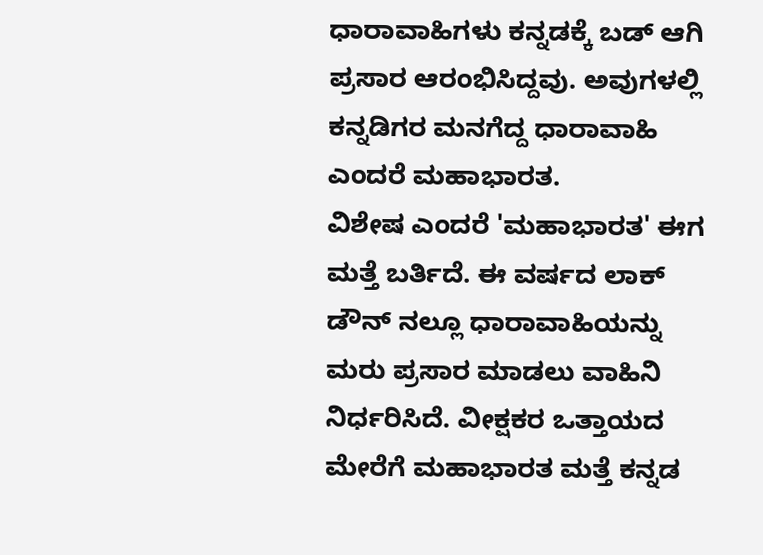ಧಾರಾವಾಹಿಗಳು ಕನ್ನಡಕ್ಕೆ ಬಡ್ ಆಗಿ ಪ್ರಸಾರ ಆರಂಭಿಸಿದ್ದವು. ಅವುಗಳಲ್ಲಿ ಕನ್ನಡಿಗರ ಮನಗೆದ್ದ ಧಾರಾವಾಹಿ ಎಂದರೆ ಮಹಾಭಾರತ.
ವಿಶೇಷ ಎಂದರೆ 'ಮಹಾಭಾರತ' ಈಗ ಮತ್ತೆ ಬರ್ತಿದೆ. ಈ ವರ್ಷದ ಲಾಕ್ ಡೌನ್ ನಲ್ಲೂ ಧಾರಾವಾಹಿಯನ್ನು ಮರು ಪ್ರಸಾರ ಮಾಡಲು ವಾಹಿನಿ ನಿರ್ಧರಿಸಿದೆ. ವೀಕ್ಷಕರ ಒತ್ತಾಯದ ಮೇರೆಗೆ ಮಹಾಭಾರತ ಮತ್ತೆ ಕನ್ನಡ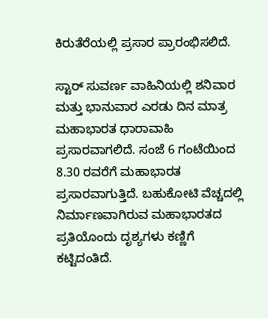ಕಿರುತೆರೆಯಲ್ಲಿ ಪ್ರಸಾರ ಪ್ರಾರಂಭಿಸಲಿದೆ.

ಸ್ಟಾರ್ ಸುವರ್ಣ ವಾಹಿನಿಯಲ್ಲಿ ಶನಿವಾರ ಮತ್ತು ಭಾನುವಾರ ಎರಡು ದಿನ ಮಾತ್ರ ಮಹಾಭಾರತ ಧಾರಾವಾಹಿ ಪ್ರಸಾರವಾಗಲಿದೆ. ಸಂಜೆ 6 ಗಂಟೆಯಿಂದ 8.30 ರವರೆಗೆ ಮಹಾಭಾರತ ಪ್ರಸಾರವಾಗುತ್ತಿದೆ. ಬಹುಕೋಟಿ ವೆಚ್ಚದಲ್ಲಿ ನಿರ್ಮಾಣವಾಗಿರುವ ಮಹಾಭಾರತದ ಪ್ರತಿಯೊಂದು ದೃಶ್ಯಗಳು ಕಣ್ಣಿಗೆ ಕಟ್ಟಿದಂತಿದೆ.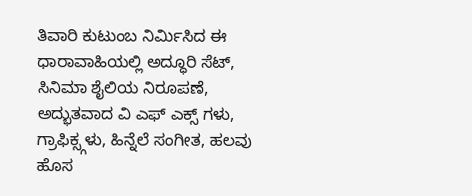ತಿವಾರಿ ಕುಟುಂಬ ನಿರ್ಮಿಸಿದ ಈ ಧಾರಾವಾಹಿಯಲ್ಲಿ ಅದ್ಧೂರಿ ಸೆಟ್, ಸಿನಿಮಾ ಶೈಲಿಯ ನಿರೂಪಣೆ, ಅದ್ಭುತವಾದ ವಿ ಎಫ್ ಎಕ್ಸ್ ಗಳು, ಗ್ರಾಫಿಕ್ಸ್ಗಳು, ಹಿನ್ನೆಲೆ ಸಂಗೀತ, ಹಲವು ಹೊಸ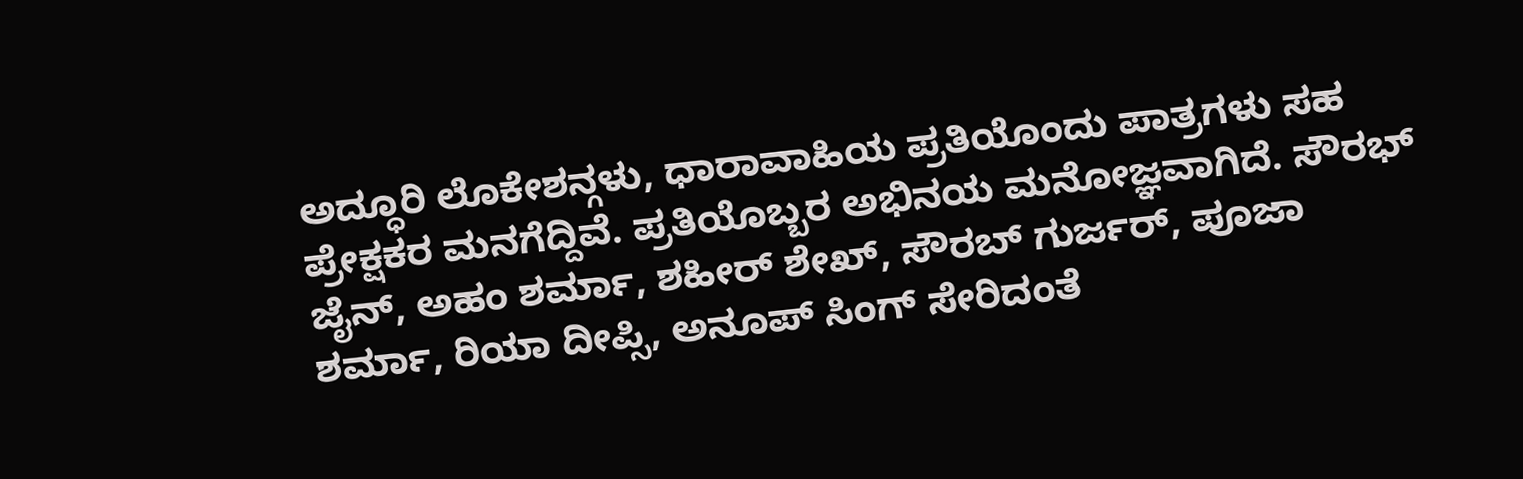ಅದ್ಧೂರಿ ಲೊಕೇಶನ್ಗಳು, ಧಾರಾವಾಹಿಯ ಪ್ರತಿಯೊಂದು ಪಾತ್ರಗಳು ಸಹ ಪ್ರೇಕ್ಷಕರ ಮನಗೆದ್ದಿವೆ. ಪ್ರತಿಯೊಬ್ಬರ ಅಭಿನಯ ಮನೋಜ್ಞವಾಗಿದೆ. ಸೌರಭ್ ಜೈನ್, ಅಹಂ ಶರ್ಮಾ, ಶಹೀರ್ ಶೇಖ್, ಸೌರಬ್ ಗುರ್ಜರ್, ಪೂಜಾ ಶರ್ಮಾ, ರಿಯಾ ದೀಪ್ಸಿ, ಅನೂಪ್ ಸಿಂಗ್ ಸೇರಿದಂತೆ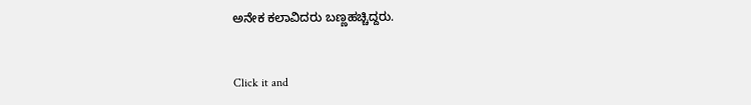ಅನೇಕ ಕಲಾವಿದರು ಬಣ್ಣಹಚ್ಚಿದ್ದರು.


Click it and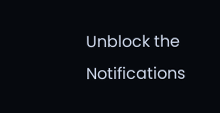Unblock the Notifications